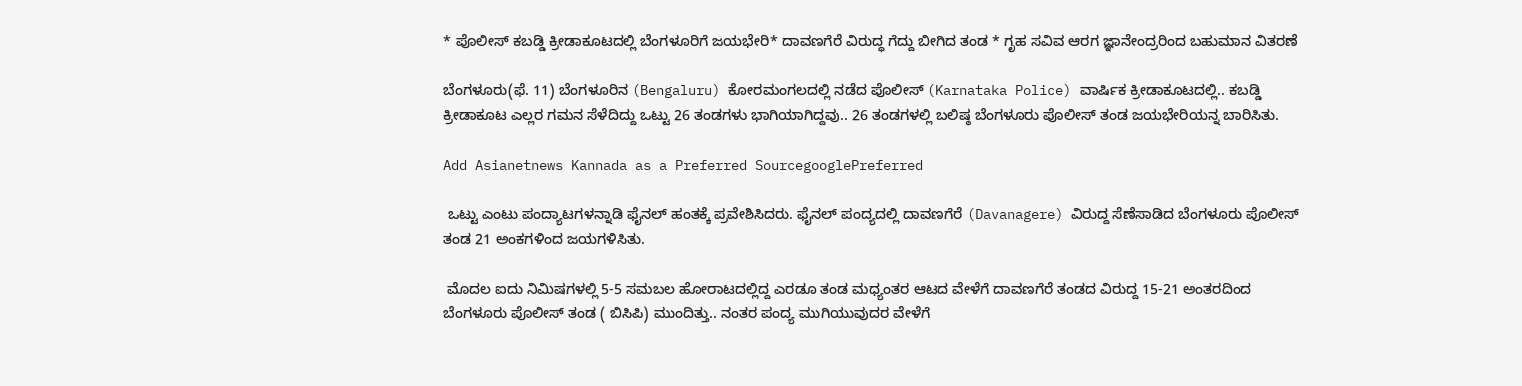* ಪೊಲೀಸ್ ಕಬಡ್ಡಿ ಕ್ರೀಡಾಕೂಟದಲ್ಲಿ ಬೆಂಗಳೂರಿಗೆ ಜಯಭೇರಿ* ದಾವಣಗೆರೆ ವಿರುದ್ಧ ಗೆದ್ದು ಬೀಗಿದ ತಂಡ * ಗೃಹ ಸವಿವ ಆರಗ ಜ್ಞಾನೇಂದ್ರರಿಂದ ಬಹುಮಾನ ವಿತರಣೆ

ಬೆಂಗಳೂರು(ಫೆ. 11) ಬೆಂಗಳೂರಿನ (Bengaluru) ಕೋರಮಂಗಲದಲ್ಲಿ ನಡೆದ ಪೊಲೀಸ್ (Karnataka Police) ವಾರ್ಷಿಕ ಕ್ರೀಡಾಕೂಟದಲ್ಲಿ.. ಕಬಡ್ಡಿ ಕ್ರೀಡಾಕೂಟ ಎಲ್ಲರ ಗಮನ ಸೆಳೆದಿದ್ದು ಒಟ್ಟು 26 ತಂಡಗಳು ಭಾಗಿಯಾಗಿದ್ದವು.. 26 ತಂಡಗಳಲ್ಲಿ ಬಲಿಷ್ಠ ಬೆಂಗಳೂರು ಪೊಲೀಸ್ ತಂಡ ಜಯಭೇರಿಯನ್ನ ಬಾರಿಸಿತು.

Add Asianetnews Kannada as a Preferred SourcegooglePreferred

 ಒಟ್ಟು ಎಂಟು ಪಂದ್ಯಾಟಗಳನ್ನಾಡಿ ಫೈನಲ್ ಹಂತಕ್ಕೆ ಪ್ರವೇಶಿಸಿದರು. ಫೈನಲ್ ಪಂದ್ಯದಲ್ಲಿ ದಾವಣಗೆರೆ (Davanagere) ವಿರುದ್ದ ಸೆಣೆಸಾಡಿದ ಬೆಂಗಳೂರು ಪೊಲೀಸ್ ತಂಡ 21 ಅಂಕಗಳಿಂದ ಜಯಗಳಿಸಿತು.

 ಮೊದಲ ಐದು ನಿಮಿಷಗಳಲ್ಲಿ 5-5 ಸಮಬಲ ಹೋರಾಟದಲ್ಲಿದ್ದ ಎರಡೂ ತಂಡ ಮಧ್ಯಂತರ ಆಟದ ವೇಳೆಗೆ ದಾವಣಗೆರೆ ತಂಡದ ವಿರುದ್ದ 15-21 ಅಂತರದಿಂದ ಬೆಂಗಳೂರು ಪೊಲೀಸ್ ತಂಡ ( ಬಿಸಿಪಿ) ಮುಂದಿತ್ತು.. ನಂತರ ಪಂದ್ಯ ಮುಗಿಯುವುದರ ವೇಳೆಗೆ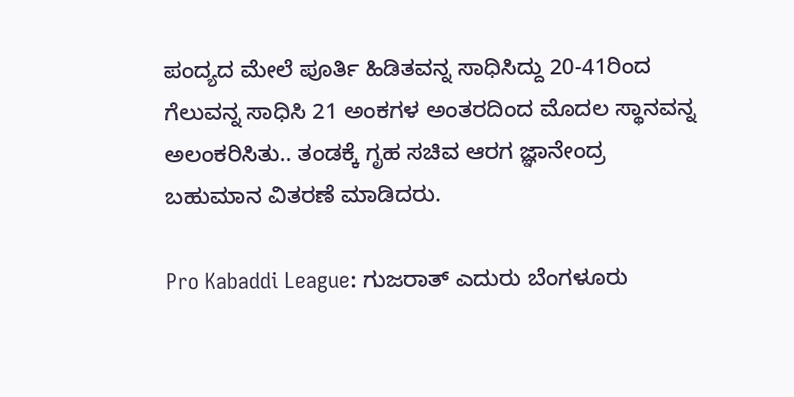ಪಂದ್ಯದ ಮೇಲೆ ಪೂರ್ತಿ ಹಿಡಿತವನ್ನ ಸಾಧಿಸಿದ್ದು 20-41ರಿಂದ ಗೆಲುವನ್ನ ಸಾಧಿಸಿ 21 ಅಂಕಗಳ ಅಂತರದಿಂದ ಮೊದಲ ಸ್ಥಾನವನ್ನ ಅಲಂಕರಿಸಿತು.. ತಂಡಕ್ಕೆ ಗೃಹ ಸಚಿವ ಆರಗ ಜ್ಞಾನೇಂದ್ರ ಬಹುಮಾನ ವಿತರಣೆ ಮಾಡಿದರು.

Pro Kabaddi League: ಗುಜರಾತ್ ಎದುರು ಬೆಂಗಳೂರು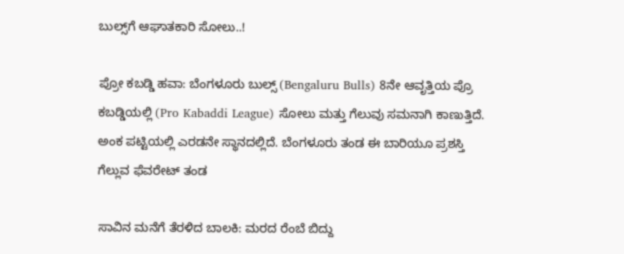ಬುಲ್ಸ್‌ಗೆ ಆಘಾತಕಾರಿ ಸೋಲು..!

ಪ್ರೋ ಕಬಡ್ಡಿ ಹವಾ: ಬೆಂಗಳೂರು ಬುಲ್ಸ್‌ (Bengaluru Bulls) 8ನೇ ಆವೃತ್ತಿಯ ಪ್ರೊ ಕಬಡ್ಡಿಯಲ್ಲಿ (Pro Kabaddi League) ಸೋಲು ಮತ್ತು ಗೆಲುವು ಸಮನಾಗಿ ಕಾಣುತ್ತಿದೆ. ಅಂಕ ಪಟ್ಟಿಯಲ್ಲಿ ಎರಡನೇ ಸ್ಥಾನದಲ್ಲಿದೆ. ಬೆಂಗಳೂರು ತಂಡ ಈ ಬಾರಿಯೂ ಪ್ರಶಸ್ತಿ ಗೆಲ್ಲುವ ಫೆವರೇಟ್ ತಂಡ

ಸಾವಿನ ಮನೆಗೆ ತೆರಳಿದ ಬಾಲಕಿ: ಮರದ ರೆಂಬೆ ಬಿದ್ದು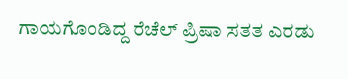ಗಾಯಗೊಂಡಿದ್ದ ರೆಚೆಲ್ ಪ್ರಿಷಾ ಸತತ ಎರಡು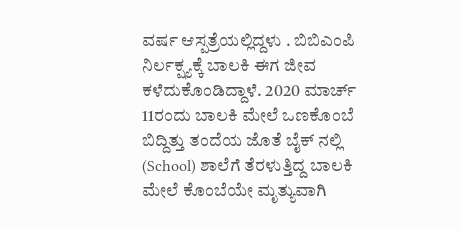ವರ್ಷ ಆಸ್ಪತ್ರೆಯಲ್ಲಿದ್ದಳು . ಬಿಬಿಎಂಪಿ ನಿರ್ಲಕ್ಷ್ಯಕ್ಕೆ ಬಾಲಕಿ ಈಗ ಜೀವ ಕಳೆದುಕೊಂಡಿದ್ದಾಳೆ. 2020 ಮಾರ್ಚ್ 11ರಂದು ಬಾಲಕಿ ಮೇಲೆ ಒಣಕೊಂಬೆ ಬಿದ್ದಿತ್ತು ತಂದೆಯ ಜೊತೆ ಬೈಕ್ ನಲ್ಲಿ (School) ಶಾಲೆಗೆ ತೆರಳುತ್ತಿದ್ದ ಬಾಲಕಿ ಮೇಲೆ ಕೊಂಬೆಯೇ ಮೃತ್ಯುವಾಗಿ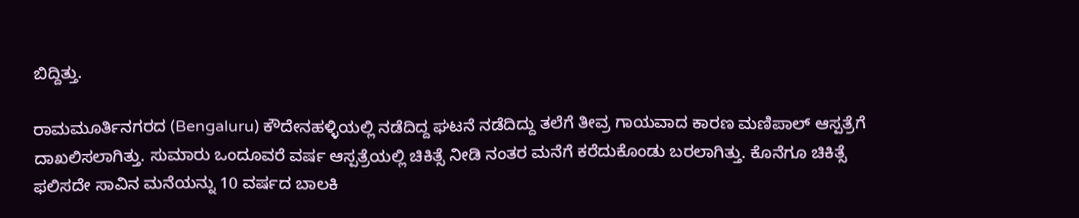ಬಿದ್ದಿತ್ತು.

ರಾಮಮೂರ್ತಿನಗರದ (Bengaluru) ಕೌದೇನಹಳ್ಳಿಯಲ್ಲಿ ನಡೆದಿದ್ದ ಘಟನೆ ನಡೆದಿದ್ದು ತಲೆಗೆ ತೀವ್ರ ಗಾಯವಾದ ಕಾರಣ ಮಣಿಪಾಲ್ ಆಸ್ಪತ್ರೆಗೆ ದಾಖಲಿಸಲಾಗಿತ್ತು. ಸುಮಾರು ಒಂದೂವರೆ ವರ್ಷ ಆಸ್ಪತ್ರೆಯಲ್ಲಿ ಚಿಕಿತ್ಸೆ ನೀಡಿ ನಂತರ ಮನೆಗೆ ಕರೆದುಕೊಂಡು ಬರಲಾಗಿತ್ತು. ಕೊನೆಗೂ ಚಿಕಿತ್ಸೆ ಫಲಿಸದೇ ಸಾವಿನ ಮನೆಯನ್ನು 10 ವರ್ಷದ ಬಾಲಕಿ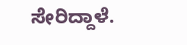ಸೇರಿದ್ದಾಳೆ.